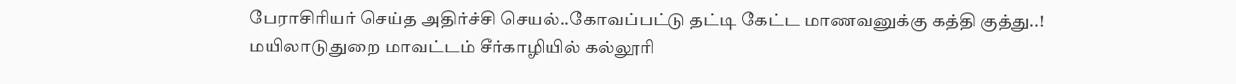பேராசிரியர் செய்த அதிர்ச்சி செயல்..கோவப்பட்டு தட்டி கேட்ட மாணவனுக்கு கத்தி குத்து..!
மயிலாடுதுறை மாவட்டம் சீர்காழியில் கல்லூரி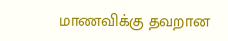மாணவிக்கு தவறான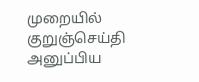முறையில் குறுஞ்செய்தி அனுப்பிய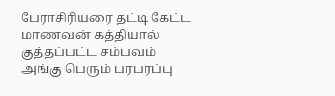பேராசிரியரை தட்டி கேட்ட மாணவன் கத்தியால் குத்தப்பட்ட சம்பவம் அங்கு பெரும் பரபரப்பு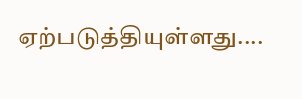ஏற்படுத்தியுள்ளது....